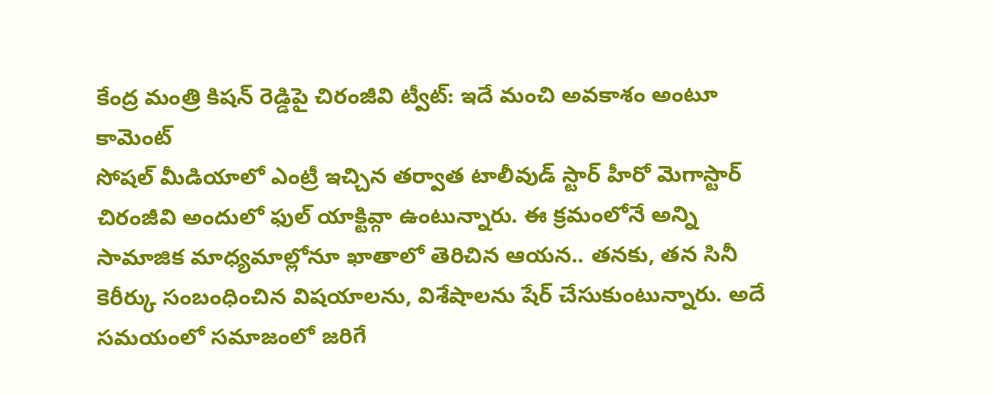కేంద్ర మంత్రి కిషన్ రెడ్డిపై చిరంజీవి ట్వీట్: ఇదే మంచి అవకాశం అంటూ కామెంట్
సోషల్ మీడియాలో ఎంట్రీ ఇచ్చిన తర్వాత టాలీవుడ్ స్టార్ హీరో మెగాస్టార్ చిరంజీవి అందులో ఫుల్ యాక్టివ్గా ఉంటున్నారు. ఈ క్రమంలోనే అన్ని సామాజిక మాధ్యమాల్లోనూ ఖాతాలో తెరిచిన ఆయన.. తనకు, తన సినీ కెరీర్కు సంబంధించిన విషయాలను, విశేషాలను షేర్ చేసుకుంటున్నారు. అదే సమయంలో సమాజంలో జరిగే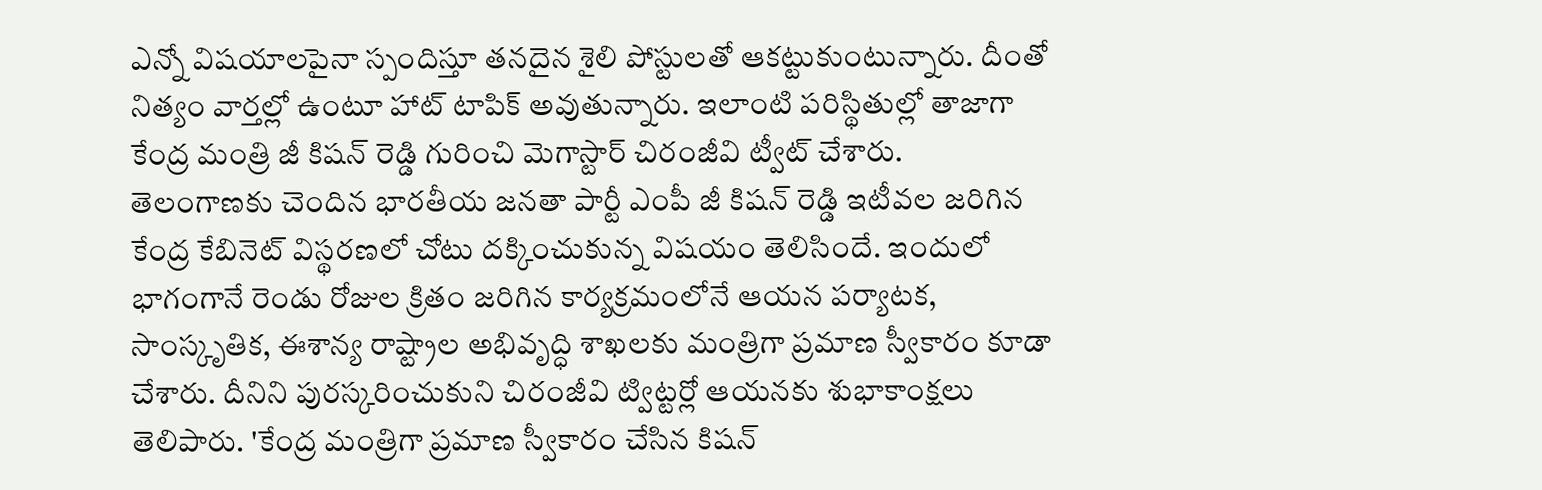ఎన్నో విషయాలపైనా స్పందిస్తూ తనదైన శైలి పోస్టులతో ఆకట్టుకుంటున్నారు. దీంతో నిత్యం వార్తల్లో ఉంటూ హాట్ టాపిక్ అవుతున్నారు. ఇలాంటి పరిస్థితుల్లో తాజాగా కేంద్ర మంత్రి జీ కిషన్ రెడ్డి గురించి మెగాస్టార్ చిరంజీవి ట్వీట్ చేశారు.
తెలంగాణకు చెందిన భారతీయ జనతా పార్టీ ఎంపీ జీ కిషన్ రెడ్డి ఇటీవల జరిగిన కేంద్ర కేబినెట్ విస్థరణలో చోటు దక్కించుకున్న విషయం తెలిసిందే. ఇందులో భాగంగానే రెండు రోజుల క్రితం జరిగిన కార్యక్రమంలోనే ఆయన పర్యాటక, సాంస్కృతిక, ఈశాన్య రాష్ట్రాల అభివృద్ధి శాఖలకు మంత్రిగా ప్రమాణ స్వీకారం కూడా చేశారు. దీనిని పురస్కరించుకుని చిరంజీవి ట్విట్టర్లో ఆయనకు శుభాకాంక్షలు తెలిపారు. 'కేంద్ర మంత్రిగా ప్రమాణ స్వీకారం చేసిన కిషన్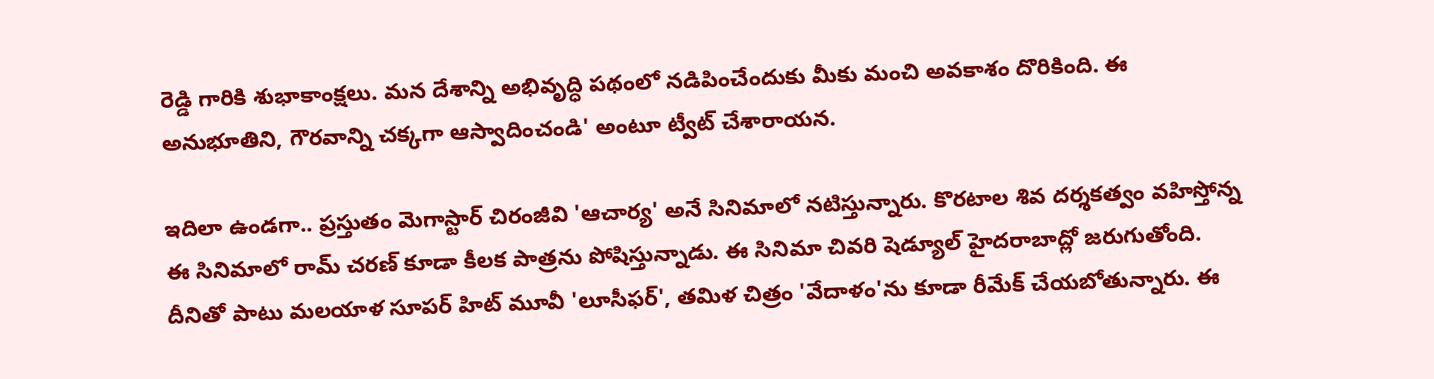రెడ్డి గారికి శుభాకాంక్షలు. మన దేశాన్ని అభివృద్ధి పథంలో నడిపించేందుకు మీకు మంచి అవకాశం దొరికింది. ఈ అనుభూతిని, గౌరవాన్ని చక్కగా ఆస్వాదించండి' అంటూ ట్వీట్ చేశారాయన.

ఇదిలా ఉండగా.. ప్రస్తుతం మెగాస్టార్ చిరంజీవి 'ఆచార్య' అనే సినిమాలో నటిస్తున్నారు. కొరటాల శివ దర్శకత్వం వహిస్తోన్న ఈ సినిమాలో రామ్ చరణ్ కూడా కీలక పాత్రను పోషిస్తున్నాడు. ఈ సినిమా చివరి షెడ్యూల్ హైదరాబాద్లో జరుగుతోంది. దీనితో పాటు మలయాళ సూపర్ హిట్ మూవీ 'లూసీఫర్', తమిళ చిత్రం 'వేదాళం'ను కూడా రీమేక్ చేయబోతున్నారు. ఈ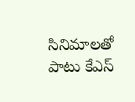సినిమాలతో పాటు కేఎస్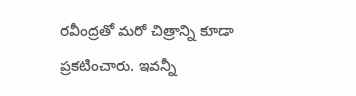రవీంద్రతో మరో చిత్రాన్ని కూడా ప్రకటించారు. ఇవన్నీ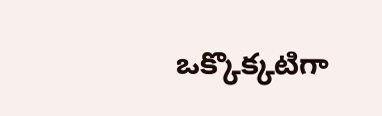ఒక్కొక్కటిగా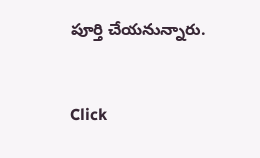పూర్తి చేయనున్నారు.


Click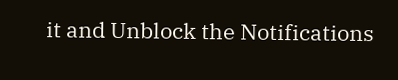it and Unblock the Notifications